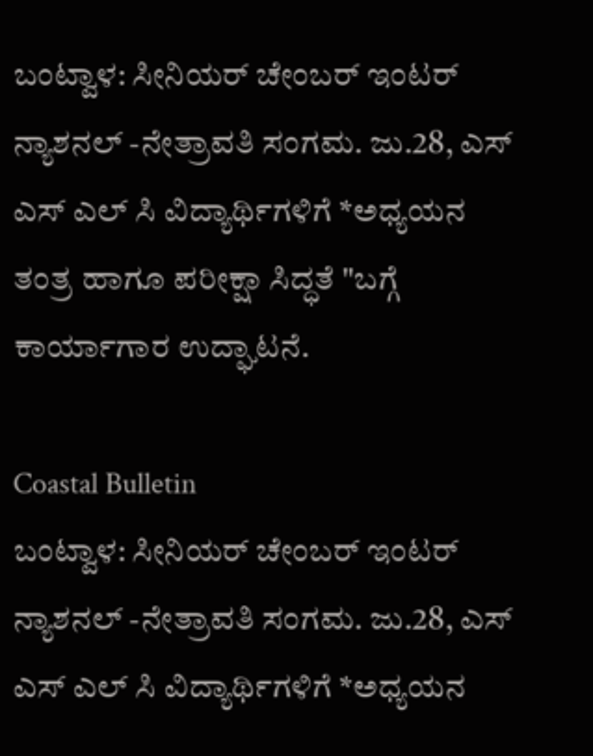ಬಂಟ್ವಾಳ: ಸೀನಿಯರ್ ಚೇಂಬರ್ ಇಂಟರ್ ನ್ಯಾಶನಲ್ -ನೇತ್ರಾವತಿ ಸಂಗಮ. ಜು.28, ಎಸ್ ಎಸ್ ಎಲ್ ಸಿ ವಿದ್ಯಾರ್ಥಿಗಳಿಗೆ *ಅಧ್ಯಯನ ತಂತ್ರ ಹಾಗೂ ಪರೀಕ್ಷಾ ಸಿದ್ಧತೆ "ಬಗ್ಗೆ ಕಾರ್ಯಾಗಾರ ಉದ್ಘಾಟನೆ.

Coastal Bulletin
ಬಂಟ್ವಾಳ: ಸೀನಿಯರ್ ಚೇಂಬರ್ ಇಂಟರ್ ನ್ಯಾಶನಲ್ -ನೇತ್ರಾವತಿ ಸಂಗಮ. ಜು.28, ಎಸ್ ಎಸ್ ಎಲ್ ಸಿ ವಿದ್ಯಾರ್ಥಿಗಳಿಗೆ *ಅಧ್ಯಯನ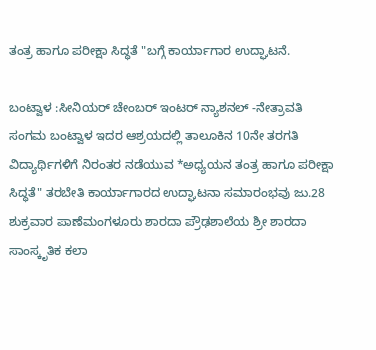ತಂತ್ರ ಹಾಗೂ ಪರೀಕ್ಷಾ ಸಿದ್ಧತೆ "ಬಗ್ಗೆ ಕಾರ್ಯಾಗಾರ ಉದ್ಘಾಟನೆ.

ಬಂಟ್ವಾಳ :ಸೀನಿಯರ್ ಚೇಂಬರ್ ಇಂಟರ್ ನ್ಯಾಶನಲ್ -ನೇತ್ರಾವತಿ ಸಂಗಮ ಬಂಟ್ವಾಳ ಇದರ ಆಶ್ರಯದಲ್ಲಿ ತಾಲೂಕಿನ 10ನೇ ತರಗತಿ ವಿದ್ಯಾರ್ಥಿಗಳಿಗೆ ನಿರಂತರ ನಡೆಯುವ *ಅಧ್ಯಯನ ತಂತ್ರ ಹಾಗೂ ಪರೀಕ್ಷಾ ಸಿದ್ಧತೆ" ತರಬೇತಿ ಕಾರ್ಯಾಗಾರದ ಉದ್ಘಾಟನಾ ಸಮಾರಂಭವು ಜು.28 ಶುಕ್ರವಾರ ಪಾಣೆಮಂಗಳೂರು ಶಾರದಾ ಪ್ರೌಢಶಾಲೆಯ ಶ್ರೀ ಶಾರದಾ ಸಾಂಸ್ಕೃತಿಕ ಕಲಾ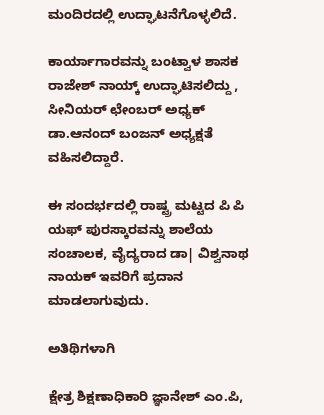ಮಂದಿರದಲ್ಲಿ ಉದ್ಘಾಟನೆಗೊಳ್ಳಲಿದೆ.

ಕಾರ್ಯಾಗಾರವನ್ನು ಬಂಟ್ವಾಳ ಶಾಸಕ ರಾಜೇಶ್ ನಾಯ್ಕ್ ಉದ್ಘಾಟಿಸಲಿದ್ದು , ಸೀನಿಯರ್ ಛೇಂಬರ್ ಅಧ್ಯಕ್ ಡಾ.ಆನಂದ್ ಬಂಜನ್ ಅಧ್ಯಕ್ಷತೆ ವಹಿಸಲಿದ್ದಾರೆ.

ಈ ಸಂದರ್ಭದಲ್ಲಿ ರಾಷ್ಟ್ರ ಮಟ್ಟದ ಪಿ ಪಿ ಯಫ್ ಪುರಸ್ಕಾರವನ್ನು ಶಾಲೆಯ ಸಂಚಾಲಕ, ವೈದ್ಯರಾದ ಡಾ| ವಿಶ್ವನಾಥ ನಾಯಕ್ ಇವರಿಗೆ ಪ್ರದಾನ ಮಾಡಲಾಗುವುದು.

ಅತಿಥಿಗಳಾಗಿ

ಕ್ಷೇತ್ರ ಶಿಕ್ಷಣಾಧಿಕಾರಿ ಜ್ಞಾನೇಶ್ ಎಂ.ಪಿ,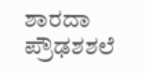ಶಾರದಾ ಪ್ರೌಢಶಶಲೆ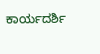ಕಾರ್ಯದರ್ಶಿ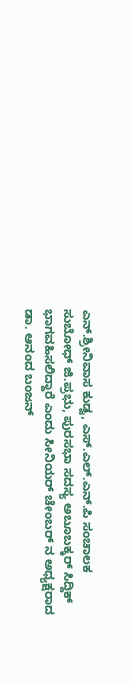ಎನ್.ಶ್ರೀನಿವಾಸ ಕುಡ್ವ, ಎಸ್.ಎಲ್.ಎನ್.ಪಿ ಸಂಚಾಲಕ ಸುಬೋಧ್ ಜಿ.ಪ್ರಭು, ಪುರಸಭಾ ಸದಸ್ಯ ಅಬೂಬಕ್ಕರ್ ಸಿದ್ದಿಕ್ ಭಾಗವಹಿಸಲಿದ್ದಾರೆ ಎಂದು ಸೀನಿಯರ್ ಚೇಂಬರ್ ನ ಅಧ್ಯಕ್ಷರಾದ ಡಾ. ಆನಂದ ಬಂಜನ್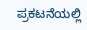ಪ್ರಕಟನೆಯಲ್ಲಿ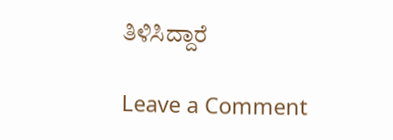ತಿಳಿಸಿದ್ದಾರೆ

Leave a Comment